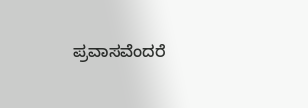ಪ್ರವಾಸವೆಂದರೆ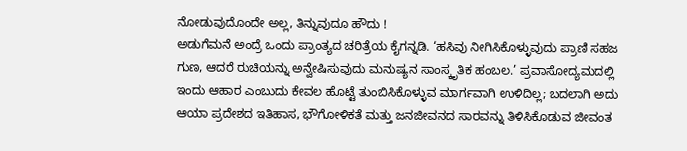ನೋಡುವುದೊಂದೇ ಅಲ್ಲ, ತಿನ್ನುವುದೂ ಹೌದು !
ಅಡುಗೆಮನೆ ಅಂದ್ರೆ ಒಂದು ಪ್ರಾಂತ್ಯದ ಚರಿತ್ರೆಯ ಕೈಗನ್ನಡಿ. ‘ಹಸಿವು ನೀಗಿಸಿಕೊಳ್ಳುವುದು ಪ್ರಾಣಿ ಸಹಜ ಗುಣ, ಆದರೆ ರುಚಿಯನ್ನು ಅನ್ವೇಷಿಸುವುದು ಮನುಷ್ಯನ ಸಾಂಸ್ಕೃತಿಕ ಹಂಬಲ.’ ಪ್ರವಾಸೋದ್ಯಮದಲ್ಲಿ ಇಂದು ಆಹಾರ ಎಂಬುದು ಕೇವಲ ಹೊಟ್ಟೆ ತುಂಬಿಸಿಕೊಳ್ಳುವ ಮಾರ್ಗವಾಗಿ ಉಳಿದಿಲ್ಲ; ಬದಲಾಗಿ ಅದು ಆಯಾ ಪ್ರದೇಶದ ಇತಿಹಾಸ, ಭೌಗೋಳಿಕತೆ ಮತ್ತು ಜನಜೀವನದ ಸಾರವನ್ನು ತಿಳಿಸಿಕೊಡುವ ಜೀವಂತ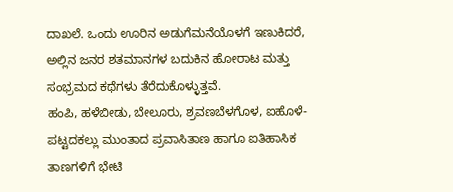ದಾಖಲೆ. ಒಂದು ಊರಿನ ಅಡುಗೆಮನೆಯೊಳಗೆ ಇಣುಕಿದರೆ, ಅಲ್ಲಿನ ಜನರ ಶತಮಾನಗಳ ಬದುಕಿನ ಹೋರಾಟ ಮತ್ತು ಸಂಭ್ರಮದ ಕಥೆಗಳು ತೆರೆದುಕೊಳ್ಳುತ್ತವೆ.
ಹಂಪಿ, ಹಳೆಬೀಡು, ಬೇಲೂರು, ಶ್ರವಣಬೆಳಗೊಳ, ಐಹೊಳೆ-ಪಟ್ಟದಕಲ್ಲು ಮುಂತಾದ ಪ್ರವಾಸಿತಾಣ ಹಾಗೂ ಐತಿಹಾಸಿಕ ತಾಣಗಳಿಗೆ ಭೇಟಿ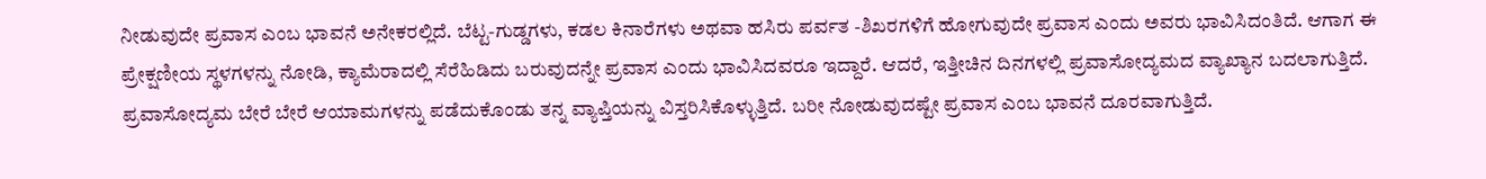ನೀಡುವುದೇ ಪ್ರವಾಸ ಎಂಬ ಭಾವನೆ ಅನೇಕರಲ್ಲಿದೆ. ಬೆಟ್ಟ-ಗುಡ್ಡಗಳು, ಕಡಲ ಕಿನಾರೆಗಳು ಅಥವಾ ಹಸಿರು ಪರ್ವತ -ಶಿಖರಗಳಿಗೆ ಹೋಗುವುದೇ ಪ್ರವಾಸ ಎಂದು ಅವರು ಭಾವಿಸಿದಂತಿದೆ. ಆಗಾಗ ಈ ಪ್ರೇಕ್ಷಣೀಯ ಸ್ಥಳಗಳನ್ನು ನೋಡಿ, ಕ್ಯಾಮೆರಾದಲ್ಲಿ ಸೆರೆಹಿಡಿದು ಬರುವುದನ್ನೇ ಪ್ರವಾಸ ಎಂದು ಭಾವಿಸಿದವರೂ ಇದ್ದಾರೆ. ಆದರೆ, ಇತ್ತೀಚಿನ ದಿನಗಳಲ್ಲಿ ಪ್ರವಾಸೋದ್ಯಮದ ವ್ಯಾಖ್ಯಾನ ಬದಲಾಗುತ್ತಿದೆ. ಪ್ರವಾಸೋದ್ಯಮ ಬೇರೆ ಬೇರೆ ಆಯಾಮಗಳನ್ನು ಪಡೆದುಕೊಂಡು ತನ್ನ ವ್ಯಾಪ್ತಿಯನ್ನು ವಿಸ್ತರಿಸಿಕೊಳ್ಳುತ್ತಿದೆ. ಬರೀ ನೋಡುವುದಷ್ಟೇ ಪ್ರವಾಸ ಎಂಬ ಭಾವನೆ ದೂರವಾಗುತ್ತಿದೆ.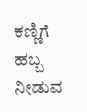ಕಣ್ಣಿಗೆ ಹಬ್ಬ ನೀಡುವ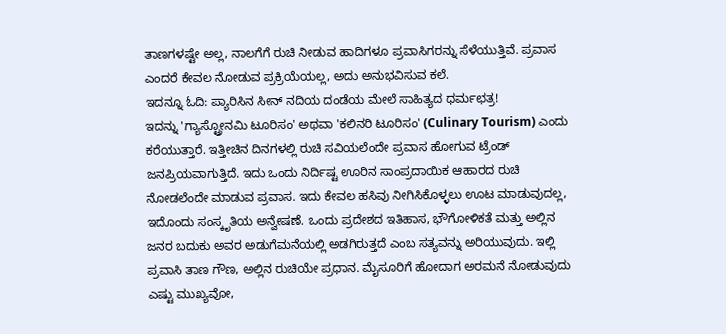ತಾಣಗಳಷ್ಟೇ ಅಲ್ಲ, ನಾಲಗೆಗೆ ರುಚಿ ನೀಡುವ ಹಾದಿಗಳೂ ಪ್ರವಾಸಿಗರನ್ನು ಸೆಳೆಯುತ್ತಿವೆ. ಪ್ರವಾಸ ಎಂದರೆ ಕೇವಲ ನೋಡುವ ಪ್ರಕ್ರಿಯೆಯಲ್ಲ, ಅದು ಅನುಭವಿಸುವ ಕಲೆ.
ಇದನ್ನೂ ಓದಿ: ಪ್ಯಾರಿಸಿನ ಸೀನ್ ನದಿಯ ದಂಡೆಯ ಮೇಲೆ ಸಾಹಿತ್ಯದ ಧರ್ಮಛತ್ರ!
ಇದನ್ನು 'ಗ್ಯಾಸ್ಟ್ರೋನಮಿ ಟೂರಿಸಂ' ಅಥವಾ 'ಕಲಿನರಿ ಟೂರಿಸಂ' (Culinary Tourism) ಎಂದು ಕರೆಯುತ್ತಾರೆ. ಇತ್ತೀಚಿನ ದಿನಗಳಲ್ಲಿ ರುಚಿ ಸವಿಯಲೆಂದೇ ಪ್ರವಾಸ ಹೋಗುವ ಟ್ರೆಂಡ್ ಜನಪ್ರಿಯವಾಗುತ್ತಿದೆ. ಇದು ಒಂದು ನಿರ್ದಿಷ್ಟ ಊರಿನ ಸಾಂಪ್ರದಾಯಿಕ ಆಹಾರದ ರುಚಿ ನೋಡಲೆಂದೇ ಮಾಡುವ ಪ್ರವಾಸ. ಇದು ಕೇವಲ ಹಸಿವು ನೀಗಿಸಿಕೊಳ್ಳಲು ಊಟ ಮಾಡುವುದಲ್ಲ, ಇದೊಂದು ಸಂಸ್ಕೃತಿಯ ಅನ್ವೇಷಣೆ. ಒಂದು ಪ್ರದೇಶದ ಇತಿಹಾಸ, ಭೌಗೋಳಿಕತೆ ಮತ್ತು ಅಲ್ಲಿನ ಜನರ ಬದುಕು ಅವರ ಅಡುಗೆಮನೆಯಲ್ಲಿ ಅಡಗಿರುತ್ತದೆ ಎಂಬ ಸತ್ಯವನ್ನು ಅರಿಯುವುದು. ಇಲ್ಲಿ ಪ್ರವಾಸಿ ತಾಣ ಗೌಣ, ಅಲ್ಲಿನ ರುಚಿಯೇ ಪ್ರಧಾನ. ಮೈಸೂರಿಗೆ ಹೋದಾಗ ಅರಮನೆ ನೋಡುವುದು ಎಷ್ಟು ಮುಖ್ಯವೋ,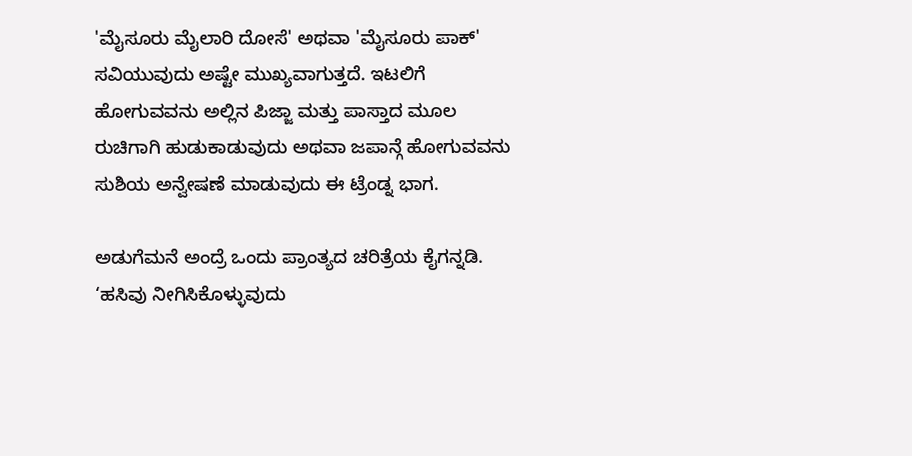'ಮೈಸೂರು ಮೈಲಾರಿ ದೋಸೆ' ಅಥವಾ 'ಮೈಸೂರು ಪಾಕ್' ಸವಿಯುವುದು ಅಷ್ಟೇ ಮುಖ್ಯವಾಗುತ್ತದೆ. ಇಟಲಿಗೆ ಹೋಗುವವನು ಅಲ್ಲಿನ ಪಿಜ್ಜಾ ಮತ್ತು ಪಾಸ್ತಾದ ಮೂಲ ರುಚಿಗಾಗಿ ಹುಡುಕಾಡುವುದು ಅಥವಾ ಜಪಾನ್ಗೆ ಹೋಗುವವನು ಸುಶಿಯ ಅನ್ವೇಷಣೆ ಮಾಡುವುದು ಈ ಟ್ರೆಂಡ್ನ ಭಾಗ.

ಅಡುಗೆಮನೆ ಅಂದ್ರೆ ಒಂದು ಪ್ರಾಂತ್ಯದ ಚರಿತ್ರೆಯ ಕೈಗನ್ನಡಿ. ‘ಹಸಿವು ನೀಗಿಸಿಕೊಳ್ಳುವುದು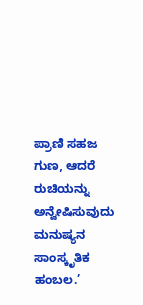ಪ್ರಾಣಿ ಸಹಜ ಗುಣ, ಆದರೆ ರುಚಿಯನ್ನು ಅನ್ವೇಷಿಸುವುದು ಮನುಷ್ಯನ ಸಾಂಸ್ಕೃತಿಕ ಹಂಬಲ.’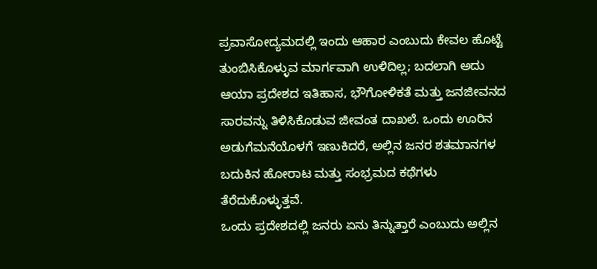ಪ್ರವಾಸೋದ್ಯಮದಲ್ಲಿ ಇಂದು ಆಹಾರ ಎಂಬುದು ಕೇವಲ ಹೊಟ್ಟೆ ತುಂಬಿಸಿಕೊಳ್ಳುವ ಮಾರ್ಗವಾಗಿ ಉಳಿದಿಲ್ಲ; ಬದಲಾಗಿ ಅದು ಆಯಾ ಪ್ರದೇಶದ ಇತಿಹಾಸ, ಭೌಗೋಳಿಕತೆ ಮತ್ತು ಜನಜೀವನದ ಸಾರವನ್ನು ತಿಳಿಸಿಕೊಡುವ ಜೀವಂತ ದಾಖಲೆ. ಒಂದು ಊರಿನ ಅಡುಗೆಮನೆಯೊಳಗೆ ಇಣುಕಿದರೆ, ಅಲ್ಲಿನ ಜನರ ಶತಮಾನಗಳ ಬದುಕಿನ ಹೋರಾಟ ಮತ್ತು ಸಂಭ್ರಮದ ಕಥೆಗಳು ತೆರೆದುಕೊಳ್ಳುತ್ತವೆ.
ಒಂದು ಪ್ರದೇಶದಲ್ಲಿ ಜನರು ಏನು ತಿನ್ನುತ್ತಾರೆ ಎಂಬುದು ಅಲ್ಲಿನ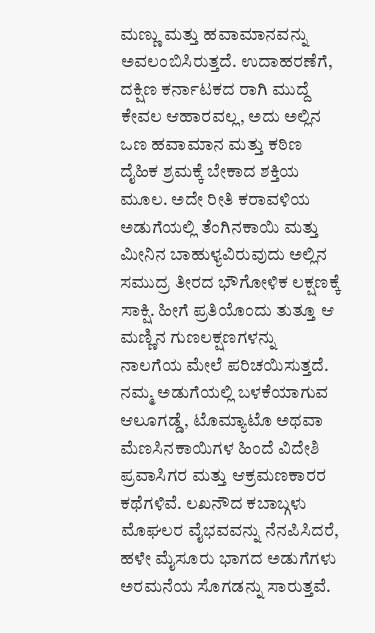ಮಣ್ಣು ಮತ್ತು ಹವಾಮಾನವನ್ನು ಅವಲಂಬಿಸಿರುತ್ತದೆ. ಉದಾಹರಣೆಗೆ, ದಕ್ಷಿಣ ಕರ್ನಾಟಕದ ರಾಗಿ ಮುದ್ದೆ ಕೇವಲ ಆಹಾರವಲ್ಲ, ಅದು ಅಲ್ಲಿನ ಒಣ ಹವಾಮಾನ ಮತ್ತು ಕಠಿಣ ದೈಹಿಕ ಶ್ರಮಕ್ಕೆ ಬೇಕಾದ ಶಕ್ತಿಯ ಮೂಲ. ಅದೇ ರೀತಿ ಕರಾವಳಿಯ ಅಡುಗೆಯಲ್ಲಿ ತೆಂಗಿನಕಾಯಿ ಮತ್ತು ಮೀನಿನ ಬಾಹುಳ್ಯವಿರುವುದು ಅಲ್ಲಿನ ಸಮುದ್ರ ತೀರದ ಭೌಗೋಳಿಕ ಲಕ್ಷಣಕ್ಕೆ ಸಾಕ್ಷಿ. ಹೀಗೆ ಪ್ರತಿಯೊಂದು ತುತ್ತೂ ಆ ಮಣ್ಣಿನ ಗುಣಲಕ್ಷಣಗಳನ್ನು ನಾಲಗೆಯ ಮೇಲೆ ಪರಿಚಯಿಸುತ್ತದೆ. ನಮ್ಮ ಅಡುಗೆಯಲ್ಲಿ ಬಳಕೆಯಾಗುವ ಆಲೂಗಡ್ಡೆ, ಟೊಮ್ಯಾಟೊ ಅಥವಾ ಮೆಣಸಿನಕಾಯಿಗಳ ಹಿಂದೆ ವಿದೇಶಿ ಪ್ರವಾಸಿಗರ ಮತ್ತು ಆಕ್ರಮಣಕಾರರ ಕಥೆಗಳಿವೆ. ಲಖನೌದ ಕಬಾಬ್ಗಳು ಮೊಘಲರ ವೈಭವವನ್ನು ನೆನಪಿಸಿದರೆ, ಹಳೇ ಮೈಸೂರು ಭಾಗದ ಅಡುಗೆಗಳು ಅರಮನೆಯ ಸೊಗಡನ್ನು ಸಾರುತ್ತವೆ.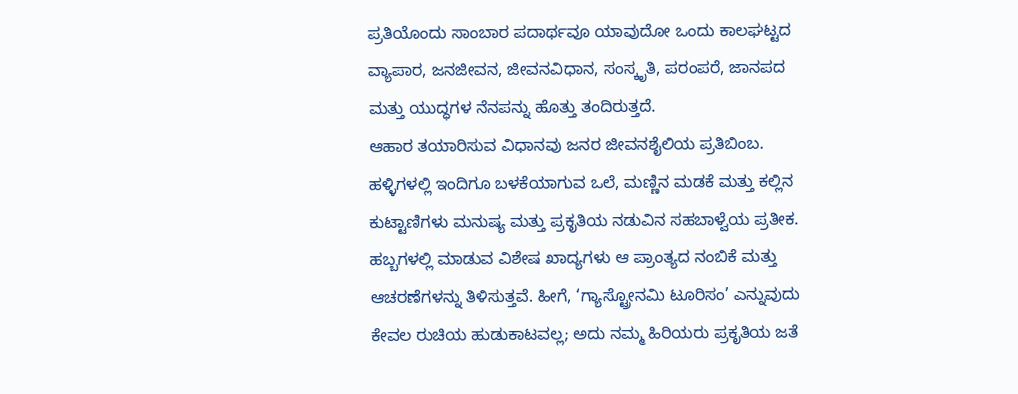ಪ್ರತಿಯೊಂದು ಸಾಂಬಾರ ಪದಾರ್ಥವೂ ಯಾವುದೋ ಒಂದು ಕಾಲಘಟ್ಟದ ವ್ಯಾಪಾರ, ಜನಜೀವನ, ಜೀವನವಿಧಾನ, ಸಂಸ್ಕೃತಿ, ಪರಂಪರೆ, ಜಾನಪದ ಮತ್ತು ಯುದ್ಧಗಳ ನೆನಪನ್ನು ಹೊತ್ತು ತಂದಿರುತ್ತದೆ.
ಆಹಾರ ತಯಾರಿಸುವ ವಿಧಾನವು ಜನರ ಜೀವನಶೈಲಿಯ ಪ್ರತಿಬಿಂಬ. ಹಳ್ಳಿಗಳಲ್ಲಿ ಇಂದಿಗೂ ಬಳಕೆಯಾಗುವ ಒಲೆ, ಮಣ್ಣಿನ ಮಡಕೆ ಮತ್ತು ಕಲ್ಲಿನ ಕುಟ್ಟಾಣಿಗಳು ಮನುಷ್ಯ ಮತ್ತು ಪ್ರಕೃತಿಯ ನಡುವಿನ ಸಹಬಾಳ್ವೆಯ ಪ್ರತೀಕ. ಹಬ್ಬಗಳಲ್ಲಿ ಮಾಡುವ ವಿಶೇಷ ಖಾದ್ಯಗಳು ಆ ಪ್ರಾಂತ್ಯದ ನಂಬಿಕೆ ಮತ್ತು ಆಚರಣೆಗಳನ್ನು ತಿಳಿಸುತ್ತವೆ. ಹೀಗೆ, ‘ಗ್ಯಾಸ್ಟ್ರೋನಮಿ ಟೂರಿಸಂ’ ಎನ್ನುವುದು ಕೇವಲ ರುಚಿಯ ಹುಡುಕಾಟವಲ್ಲ; ಅದು ನಮ್ಮ ಹಿರಿಯರು ಪ್ರಕೃತಿಯ ಜತೆ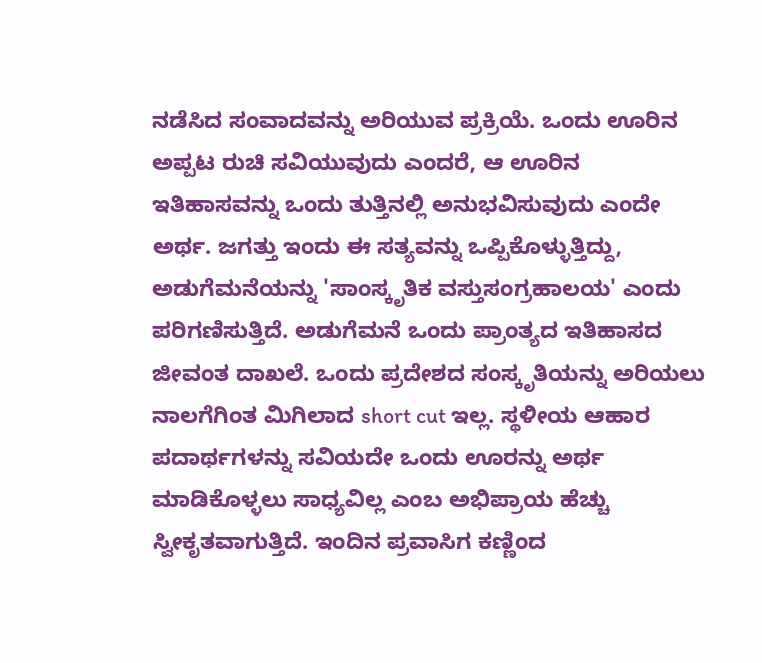ನಡೆಸಿದ ಸಂವಾದವನ್ನು ಅರಿಯುವ ಪ್ರಕ್ರಿಯೆ. ಒಂದು ಊರಿನ ಅಪ್ಪಟ ರುಚಿ ಸವಿಯುವುದು ಎಂದರೆ, ಆ ಊರಿನ ಇತಿಹಾಸವನ್ನು ಒಂದು ತುತ್ತಿನಲ್ಲಿ ಅನುಭವಿಸುವುದು ಎಂದೇ ಅರ್ಥ. ಜಗತ್ತು ಇಂದು ಈ ಸತ್ಯವನ್ನು ಒಪ್ಪಿಕೊಳ್ಳುತ್ತಿದ್ದು, ಅಡುಗೆಮನೆಯನ್ನು 'ಸಾಂಸ್ಕೃತಿಕ ವಸ್ತುಸಂಗ್ರಹಾಲಯ' ಎಂದು ಪರಿಗಣಿಸುತ್ತಿದೆ. ಅಡುಗೆಮನೆ ಒಂದು ಪ್ರಾಂತ್ಯದ ಇತಿಹಾಸದ ಜೀವಂತ ದಾಖಲೆ. ಒಂದು ಪ್ರದೇಶದ ಸಂಸ್ಕೃತಿಯನ್ನು ಅರಿಯಲು ನಾಲಗೆಗಿಂತ ಮಿಗಿಲಾದ short cut ಇಲ್ಲ. ಸ್ಥಳೀಯ ಆಹಾರ ಪದಾರ್ಥಗಳನ್ನು ಸವಿಯದೇ ಒಂದು ಊರನ್ನು ಅರ್ಥ ಮಾಡಿಕೊಳ್ಳಲು ಸಾಧ್ಯವಿಲ್ಲ ಎಂಬ ಅಭಿಪ್ರಾಯ ಹೆಚ್ಚು ಸ್ವೀಕೃತವಾಗುತ್ತಿದೆ. ಇಂದಿನ ಪ್ರವಾಸಿಗ ಕಣ್ಣಿಂದ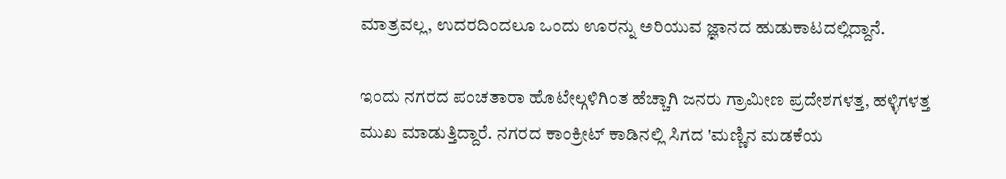ಮಾತ್ರವಲ್ಲ, ಉದರದಿಂದಲೂ ಒಂದು ಊರನ್ನು ಅರಿಯುವ ಜ್ಞಾನದ ಹುಡುಕಾಟದಲ್ಲಿದ್ದಾನೆ.

ಇಂದು ನಗರದ ಪಂಚತಾರಾ ಹೊಟೇಲ್ಗಳಿಗಿಂತ ಹೆಚ್ಚಾಗಿ ಜನರು ಗ್ರಾಮೀಣ ಪ್ರದೇಶಗಳತ್ತ, ಹಳ್ಳಿಗಳತ್ತ ಮುಖ ಮಾಡುತ್ತಿದ್ದಾರೆ. ನಗರದ ಕಾಂಕ್ರೀಟ್ ಕಾಡಿನಲ್ಲಿ ಸಿಗದ 'ಮಣ್ಣಿನ ಮಡಕೆಯ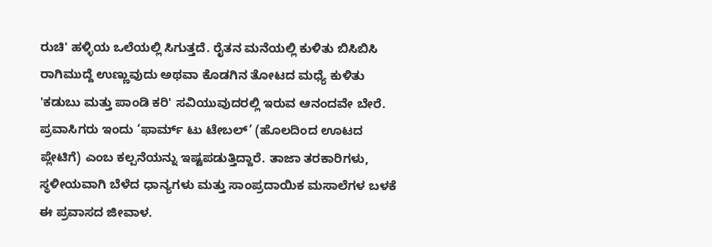ರುಚಿ' ಹಳ್ಳಿಯ ಒಲೆಯಲ್ಲಿ ಸಿಗುತ್ತದೆ. ರೈತನ ಮನೆಯಲ್ಲಿ ಕುಳಿತು ಬಿಸಿಬಿಸಿ ರಾಗಿಮುದ್ದೆ ಉಣ್ಣುವುದು ಅಥವಾ ಕೊಡಗಿನ ತೋಟದ ಮಧ್ಯೆ ಕುಳಿತು 'ಕಡುಬು ಮತ್ತು ಪಾಂಡಿ ಕರಿ' ಸವಿಯುವುದರಲ್ಲಿ ಇರುವ ಆನಂದವೇ ಬೇರೆ. ಪ್ರವಾಸಿಗರು ಇಂದು ‘ಫಾರ್ಮ್ ಟು ಟೇಬಲ್’ (ಹೊಲದಿಂದ ಊಟದ ಪ್ಲೇಟಿಗೆ) ಎಂಬ ಕಲ್ಪನೆಯನ್ನು ಇಷ್ಟಪಡುತ್ತಿದ್ದಾರೆ. ತಾಜಾ ತರಕಾರಿಗಳು, ಸ್ಥಳೀಯವಾಗಿ ಬೆಳೆದ ಧಾನ್ಯಗಳು ಮತ್ತು ಸಾಂಪ್ರದಾಯಿಕ ಮಸಾಲೆಗಳ ಬಳಕೆ ಈ ಪ್ರವಾಸದ ಜೀವಾಳ.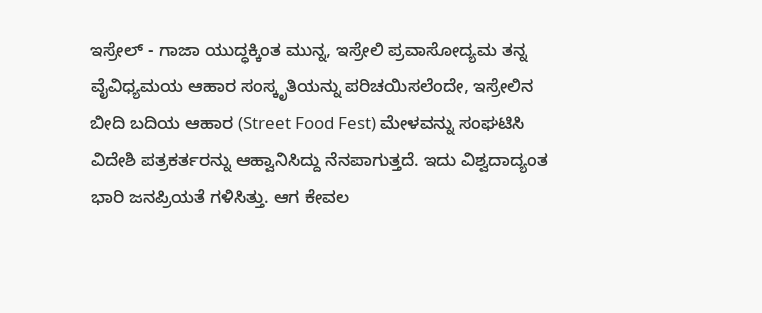ಇಸ್ರೇಲ್ - ಗಾಜಾ ಯುದ್ಧಕ್ಕಿಂತ ಮುನ್ನ, ಇಸ್ರೇಲಿ ಪ್ರವಾಸೋದ್ಯಮ ತನ್ನ ವೈವಿಧ್ಯಮಯ ಆಹಾರ ಸಂಸ್ಕೃತಿಯನ್ನು ಪರಿಚಯಿಸಲೆಂದೇ, ಇಸ್ರೇಲಿನ ಬೀದಿ ಬದಿಯ ಆಹಾರ (Street Food Fest) ಮೇಳವನ್ನು ಸಂಘಟಿಸಿ ವಿದೇಶಿ ಪತ್ರಕರ್ತರನ್ನು ಆಹ್ವಾನಿಸಿದ್ದು ನೆನಪಾಗುತ್ತದೆ. ಇದು ವಿಶ್ವದಾದ್ಯಂತ ಭಾರಿ ಜನಪ್ರಿಯತೆ ಗಳಿಸಿತ್ತು. ಆಗ ಕೇವಲ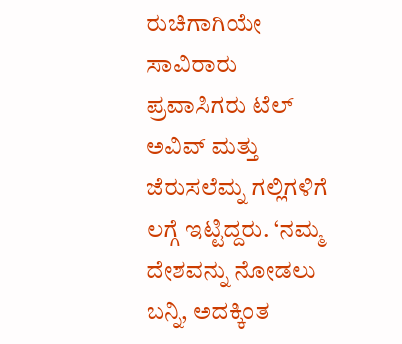ರುಚಿಗಾಗಿಯೇ ಸಾವಿರಾರು ಪ್ರವಾಸಿಗರು ಟೆಲ್ ಅವಿವ್ ಮತ್ತು ಜೆರುಸಲೆಮ್ನ ಗಲ್ಲಿಗಳಿಗೆ ಲಗ್ಗೆ ಇಟ್ಟಿದ್ದರು. ‘ನಮ್ಮ ದೇಶವನ್ನು ನೋಡಲು ಬನ್ನಿ, ಅದಕ್ಕಿಂತ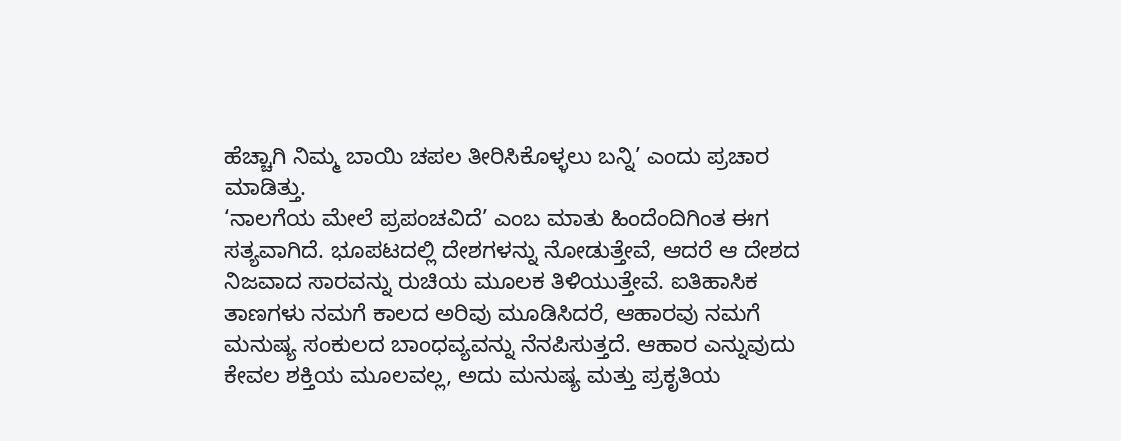ಹೆಚ್ಚಾಗಿ ನಿಮ್ಮ ಬಾಯಿ ಚಪಲ ತೀರಿಸಿಕೊಳ್ಳಲು ಬನ್ನಿ’ ಎಂದು ಪ್ರಚಾರ ಮಾಡಿತ್ತು.
‘ನಾಲಗೆಯ ಮೇಲೆ ಪ್ರಪಂಚವಿದೆ’ ಎಂಬ ಮಾತು ಹಿಂದೆಂದಿಗಿಂತ ಈಗ ಸತ್ಯವಾಗಿದೆ. ಭೂಪಟದಲ್ಲಿ ದೇಶಗಳನ್ನು ನೋಡುತ್ತೇವೆ, ಆದರೆ ಆ ದೇಶದ ನಿಜವಾದ ಸಾರವನ್ನು ರುಚಿಯ ಮೂಲಕ ತಿಳಿಯುತ್ತೇವೆ. ಐತಿಹಾಸಿಕ ತಾಣಗಳು ನಮಗೆ ಕಾಲದ ಅರಿವು ಮೂಡಿಸಿದರೆ, ಆಹಾರವು ನಮಗೆ ಮನುಷ್ಯ ಸಂಕುಲದ ಬಾಂಧವ್ಯವನ್ನು ನೆನಪಿಸುತ್ತದೆ. ಆಹಾರ ಎನ್ನುವುದು ಕೇವಲ ಶಕ್ತಿಯ ಮೂಲವಲ್ಲ, ಅದು ಮನುಷ್ಯ ಮತ್ತು ಪ್ರಕೃತಿಯ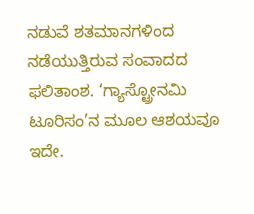ನಡುವೆ ಶತಮಾನಗಳಿಂದ ನಡೆಯುತ್ತಿರುವ ಸಂವಾದದ ಫಲಿತಾಂಶ. ‘ಗ್ಯಾಸ್ಟ್ರೋನಮಿ ಟೂರಿಸಂ’ನ ಮೂಲ ಆಶಯವೂ ಇದೇ.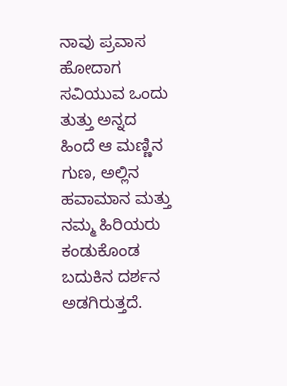ನಾವು ಪ್ರವಾಸ ಹೋದಾಗ ಸವಿಯುವ ಒಂದು ತುತ್ತು ಅನ್ನದ ಹಿಂದೆ ಆ ಮಣ್ಣಿನ ಗುಣ, ಅಲ್ಲಿನ ಹವಾಮಾನ ಮತ್ತು ನಮ್ಮ ಹಿರಿಯರು ಕಂಡುಕೊಂಡ ಬದುಕಿನ ದರ್ಶನ ಅಡಗಿರುತ್ತದೆ.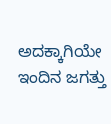ಅದಕ್ಕಾಗಿಯೇ ಇಂದಿನ ಜಗತ್ತು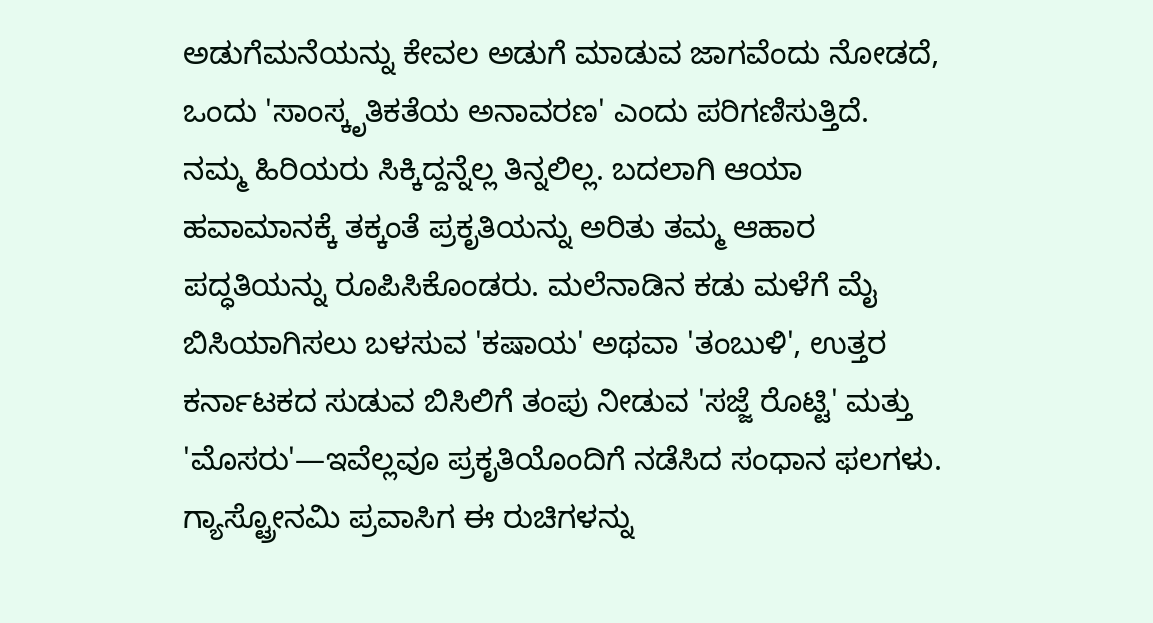ಅಡುಗೆಮನೆಯನ್ನು ಕೇವಲ ಅಡುಗೆ ಮಾಡುವ ಜಾಗವೆಂದು ನೋಡದೆ, ಒಂದು 'ಸಾಂಸ್ಕೃತಿಕತೆಯ ಅನಾವರಣ' ಎಂದು ಪರಿಗಣಿಸುತ್ತಿದೆ.
ನಮ್ಮ ಹಿರಿಯರು ಸಿಕ್ಕಿದ್ದನ್ನೆಲ್ಲ ತಿನ್ನಲಿಲ್ಲ. ಬದಲಾಗಿ ಆಯಾ ಹವಾಮಾನಕ್ಕೆ ತಕ್ಕಂತೆ ಪ್ರಕೃತಿಯನ್ನು ಅರಿತು ತಮ್ಮ ಆಹಾರ ಪದ್ಧತಿಯನ್ನು ರೂಪಿಸಿಕೊಂಡರು. ಮಲೆನಾಡಿನ ಕಡು ಮಳೆಗೆ ಮೈ ಬಿಸಿಯಾಗಿಸಲು ಬಳಸುವ 'ಕಷಾಯ' ಅಥವಾ 'ತಂಬುಳಿ', ಉತ್ತರ ಕರ್ನಾಟಕದ ಸುಡುವ ಬಿಸಿಲಿಗೆ ತಂಪು ನೀಡುವ 'ಸಜ್ಜೆ ರೊಟ್ಟಿ' ಮತ್ತು 'ಮೊಸರು'—ಇವೆಲ್ಲವೂ ಪ್ರಕೃತಿಯೊಂದಿಗೆ ನಡೆಸಿದ ಸಂಧಾನ ಫಲಗಳು. ಗ್ಯಾಸ್ಟ್ರೋನಮಿ ಪ್ರವಾಸಿಗ ಈ ರುಚಿಗಳನ್ನು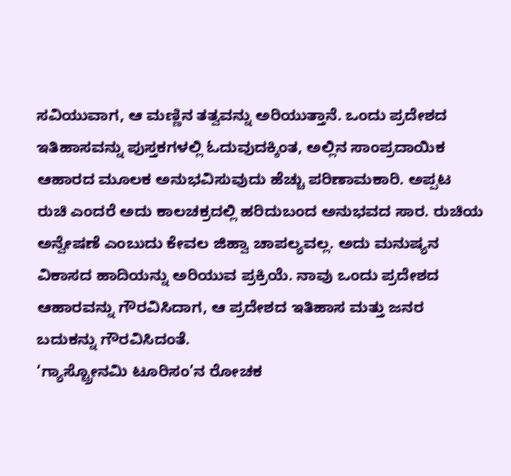ಸವಿಯುವಾಗ, ಆ ಮಣ್ಣಿನ ತತ್ವವನ್ನು ಅರಿಯುತ್ತಾನೆ. ಒಂದು ಪ್ರದೇಶದ ಇತಿಹಾಸವನ್ನು ಪುಸ್ತಕಗಳಲ್ಲಿ ಓದುವುದಕ್ಕಿಂತ, ಅಲ್ಲಿನ ಸಾಂಪ್ರದಾಯಿಕ ಆಹಾರದ ಮೂಲಕ ಅನುಭವಿಸುವುದು ಹೆಚ್ಚು ಪರಿಣಾಮಕಾರಿ. ಅಪ್ಪಟ ರುಚಿ ಎಂದರೆ ಅದು ಕಾಲಚಕ್ರದಲ್ಲಿ ಹರಿದುಬಂದ ಅನುಭವದ ಸಾರ. ರುಚಿಯ ಅನ್ವೇಷಣೆ ಎಂಬುದು ಕೇವಲ ಜಿಹ್ವಾ ಚಾಪಲ್ಯವಲ್ಲ. ಅದು ಮನುಷ್ಯನ ವಿಕಾಸದ ಹಾದಿಯನ್ನು ಅರಿಯುವ ಪ್ರಕ್ರಿಯೆ. ನಾವು ಒಂದು ಪ್ರದೇಶದ ಆಹಾರವನ್ನು ಗೌರವಿಸಿದಾಗ, ಆ ಪ್ರದೇಶದ ಇತಿಹಾಸ ಮತ್ತು ಜನರ ಬದುಕನ್ನು ಗೌರವಿಸಿದಂತೆ.
‘ಗ್ಯಾಸ್ಟ್ರೋನಮಿ ಟೂರಿಸಂ’ನ ರೋಚಕ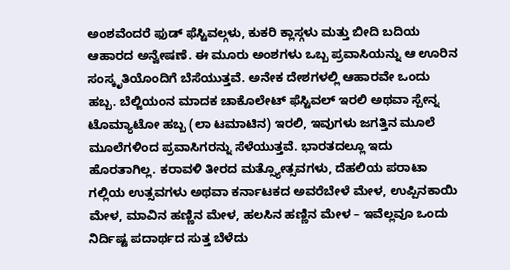ಅಂಶವೆಂದರೆ ಫುಡ್ ಫೆಸ್ಟಿವಲ್ಗಳು, ಕುಕರಿ ಕ್ಲಾಸ್ಗಳು ಮತ್ತು ಬೀದಿ ಬದಿಯ ಆಹಾರದ ಅನ್ವೇಷಣೆ. ಈ ಮೂರು ಅಂಶಗಳು ಒಬ್ಬ ಪ್ರವಾಸಿಯನ್ನು ಆ ಊರಿನ ಸಂಸ್ಕೃತಿಯೊಂದಿಗೆ ಬೆಸೆಯುತ್ತವೆ. ಅನೇಕ ದೇಶಗಳಲ್ಲಿ ಆಹಾರವೇ ಒಂದು ಹಬ್ಬ. ಬೆಲ್ಜಿಯಂನ ಮಾದಕ ಚಾಕೊಲೇಟ್ ಫೆಸ್ಟಿವಲ್ ಇರಲಿ ಅಥವಾ ಸ್ಪೇನ್ನ ಟೊಮ್ಯಾಟೋ ಹಬ್ಬ (ಲಾ ಟಮಾಟಿನ) ಇರಲಿ, ಇವುಗಳು ಜಗತ್ತಿನ ಮೂಲೆ ಮೂಲೆಗಳಿಂದ ಪ್ರವಾಸಿಗರನ್ನು ಸೆಳೆಯುತ್ತವೆ. ಭಾರತದಲ್ಲೂ ಇದು ಹೊರತಾಗಿಲ್ಲ. ಕರಾವಳಿ ತೀರದ ಮತ್ಸ್ಯೋತ್ಸವಗಳು, ದೆಹಲಿಯ ಪರಾಟಾ ಗಲ್ಲಿಯ ಉತ್ಸವಗಳು ಅಥವಾ ಕರ್ನಾಟಕದ ಅವರೆಬೇಳೆ ಮೇಳ, ಉಪ್ಪಿನಕಾಯಿ ಮೇಳ, ಮಾವಿನ ಹಣ್ಣಿನ ಮೇಳ, ಹಲಸಿನ ಹಣ್ಣಿನ ಮೇಳ – ಇವೆಲ್ಲವೂ ಒಂದು ನಿರ್ದಿಷ್ಟ ಪದಾರ್ಥದ ಸುತ್ತ ಬೆಳೆದು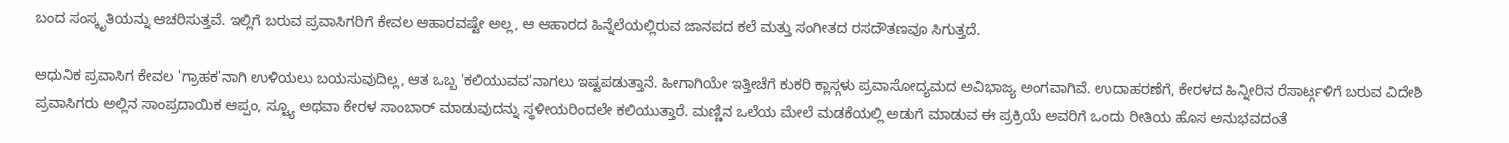ಬಂದ ಸಂಸ್ಕೃತಿಯನ್ನು ಆಚರಿಸುತ್ತವೆ. ಇಲ್ಲಿಗೆ ಬರುವ ಪ್ರವಾಸಿಗರಿಗೆ ಕೇವಲ ಆಹಾರವಷ್ಟೇ ಅಲ್ಲ, ಆ ಆಹಾರದ ಹಿನ್ನೆಲೆಯಲ್ಲಿರುವ ಜಾನಪದ ಕಲೆ ಮತ್ತು ಸಂಗೀತದ ರಸದೌತಣವೂ ಸಿಗುತ್ತದೆ.

ಆಧುನಿಕ ಪ್ರವಾಸಿಗ ಕೇವಲ 'ಗ್ರಾಹಕ'ನಾಗಿ ಉಳಿಯಲು ಬಯಸುವುದಿಲ್ಲ, ಆತ ಒಬ್ಬ 'ಕಲಿಯುವವ'ನಾಗಲು ಇಷ್ಟಪಡುತ್ತಾನೆ. ಹೀಗಾಗಿಯೇ ಇತ್ತೀಚೆಗೆ ಕುಕರಿ ಕ್ಲಾಸ್ಗಳು ಪ್ರವಾಸೋದ್ಯಮದ ಅವಿಭಾಜ್ಯ ಅಂಗವಾಗಿವೆ. ಉದಾಹರಣೆಗೆ, ಕೇರಳದ ಹಿನ್ನೀರಿನ ರೆಸಾರ್ಟ್ಗಳಿಗೆ ಬರುವ ವಿದೇಶಿ ಪ್ರವಾಸಿಗರು ಅಲ್ಲಿನ ಸಾಂಪ್ರದಾಯಿಕ ಆಪ್ಪಂ, ಸ್ಟ್ಯೂ ಅಥವಾ ಕೇರಳ ಸಾಂಬಾರ್ ಮಾಡುವುದನ್ನು ಸ್ಥಳೀಯರಿಂದಲೇ ಕಲಿಯುತ್ತಾರೆ. ಮಣ್ಣಿನ ಒಲೆಯ ಮೇಲೆ ಮಡಕೆಯಲ್ಲಿ ಅಡುಗೆ ಮಾಡುವ ಈ ಪ್ರಕ್ರಿಯೆ ಅವರಿಗೆ ಒಂದು ರೀತಿಯ ಹೊಸ ಅನುಭವದಂತೆ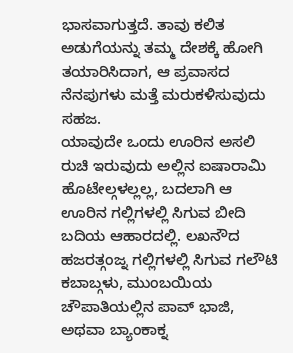ಭಾಸವಾಗುತ್ತದೆ. ತಾವು ಕಲಿತ ಅಡುಗೆಯನ್ನು ತಮ್ಮ ದೇಶಕ್ಕೆ ಹೋಗಿ ತಯಾರಿಸಿದಾಗ, ಆ ಪ್ರವಾಸದ ನೆನಪುಗಳು ಮತ್ತೆ ಮರುಕಳಿಸುವುದು ಸಹಜ.
ಯಾವುದೇ ಒಂದು ಊರಿನ ಅಸಲಿ ರುಚಿ ಇರುವುದು ಅಲ್ಲಿನ ಐಷಾರಾಮಿ ಹೊಟೇಲ್ಗಳಲ್ಲಲ್ಲ, ಬದಲಾಗಿ ಆ ಊರಿನ ಗಲ್ಲಿಗಳಲ್ಲಿ ಸಿಗುವ ಬೀದಿ ಬದಿಯ ಆಹಾರದಲ್ಲಿ. ಲಖನೌದ ಹಜರತ್ಗಂಜ್ನ ಗಲ್ಲಿಗಳಲ್ಲಿ ಸಿಗುವ ಗಲೌಟಿ ಕಬಾಬ್ಗಳು, ಮುಂಬಯಿಯ ಚೌಪಾತಿಯಲ್ಲಿನ ಪಾವ್ ಭಾಜಿ, ಅಥವಾ ಬ್ಯಾಂಕಾಕ್ನ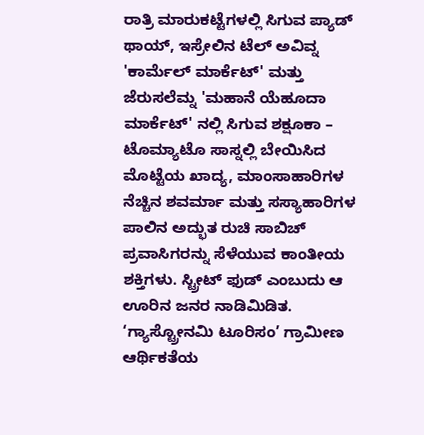ರಾತ್ರಿ ಮಾರುಕಟ್ಟೆಗಳಲ್ಲಿ ಸಿಗುವ ಪ್ಯಾಡ್ ಥಾಯ್, ಇಸ್ರೇಲಿನ ಟೆಲ್ ಅವಿವ್ನ 'ಕಾರ್ಮೆಲ್ ಮಾರ್ಕೆಟ್' ಮತ್ತು ಜೆರುಸಲೆಮ್ನ 'ಮಹಾನೆ ಯೆಹೂದಾ ಮಾರ್ಕೆಟ್' ನಲ್ಲಿ ಸಿಗುವ ಶಕ್ಷೂಕಾ – ಟೊಮ್ಯಾಟೊ ಸಾಸ್ನಲ್ಲಿ ಬೇಯಿಸಿದ ಮೊಟ್ಟೆಯ ಖಾದ್ಯ, ಮಾಂಸಾಹಾರಿಗಳ ನೆಚ್ಚಿನ ಶವರ್ಮಾ ಮತ್ತು ಸಸ್ಯಾಹಾರಿಗಳ ಪಾಲಿನ ಅದ್ಭುತ ರುಚಿ ಸಾಬಿಚ್ ಪ್ರವಾಸಿಗರನ್ನು ಸೆಳೆಯುವ ಕಾಂತೀಯ ಶಕ್ತಿಗಳು. ಸ್ಟ್ರೀಟ್ ಫುಡ್ ಎಂಬುದು ಆ ಊರಿನ ಜನರ ನಾಡಿಮಿಡಿತ.
‘ಗ್ಯಾಸ್ಟ್ರೋನಮಿ ಟೂರಿಸಂ’ ಗ್ರಾಮೀಣ ಆರ್ಥಿಕತೆಯ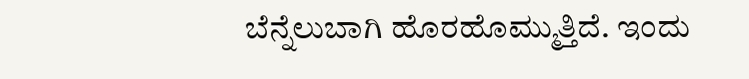ಬೆನ್ನೆಲುಬಾಗಿ ಹೊರಹೊಮ್ಮುತ್ತಿದೆ. ಇಂದು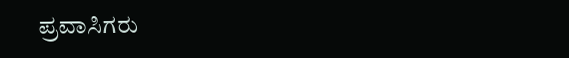ಪ್ರವಾಸಿಗರು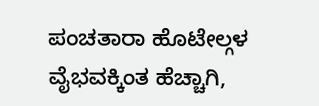ಪಂಚತಾರಾ ಹೊಟೇಲ್ಗಳ ವೈಭವಕ್ಕಿಂತ ಹೆಚ್ಚಾಗಿ,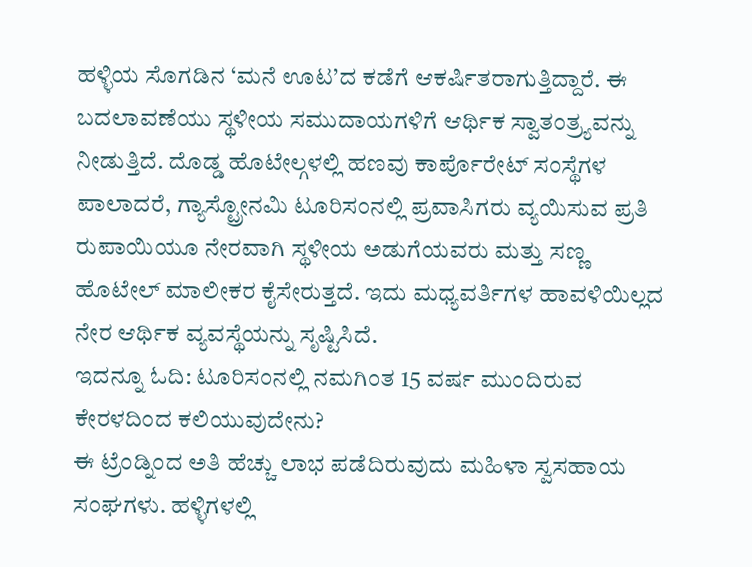ಹಳ್ಳಿಯ ಸೊಗಡಿನ ‘ಮನೆ ಊಟ’ದ ಕಡೆಗೆ ಆಕರ್ಷಿತರಾಗುತ್ತಿದ್ದಾರೆ. ಈ ಬದಲಾವಣೆಯು ಸ್ಥಳೀಯ ಸಮುದಾಯಗಳಿಗೆ ಆರ್ಥಿಕ ಸ್ವಾತಂತ್ರ್ಯವನ್ನು ನೀಡುತ್ತಿದೆ. ದೊಡ್ಡ ಹೊಟೇಲ್ಗಳಲ್ಲಿ ಹಣವು ಕಾರ್ಪೊರೇಟ್ ಸಂಸ್ಥೆಗಳ ಪಾಲಾದರೆ, ಗ್ಯಾಸ್ಟ್ರೋನಮಿ ಟೂರಿಸಂನಲ್ಲಿ ಪ್ರವಾಸಿಗರು ವ್ಯಯಿಸುವ ಪ್ರತಿ ರುಪಾಯಿಯೂ ನೇರವಾಗಿ ಸ್ಥಳೀಯ ಅಡುಗೆಯವರು ಮತ್ತು ಸಣ್ಣ ಹೊಟೇಲ್ ಮಾಲೀಕರ ಕೈಸೇರುತ್ತದೆ. ಇದು ಮಧ್ಯವರ್ತಿಗಳ ಹಾವಳಿಯಿಲ್ಲದ ನೇರ ಆರ್ಥಿಕ ವ್ಯವಸ್ಥೆಯನ್ನು ಸೃಷ್ಟಿಸಿದೆ.
ಇದನ್ನೂ ಓದಿ: ಟೂರಿಸಂನಲ್ಲಿ ನಮಗಿಂತ 15 ವರ್ಷ ಮುಂದಿರುವ ಕೇರಳದಿಂದ ಕಲಿಯುವುದೇನು?
ಈ ಟ್ರೆಂಡ್ನಿಂದ ಅತಿ ಹೆಚ್ಚು ಲಾಭ ಪಡೆದಿರುವುದು ಮಹಿಳಾ ಸ್ವಸಹಾಯ ಸಂಘಗಳು. ಹಳ್ಳಿಗಳಲ್ಲಿ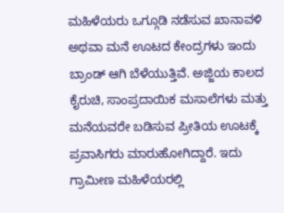ಮಹಿಳೆಯರು ಒಗ್ಗೂಡಿ ನಡೆಸುವ ಖಾನಾವಳಿ ಅಥವಾ ಮನೆ ಊಟದ ಕೇಂದ್ರಗಳು ಇಂದು ಬ್ರಾಂಡ್ ಆಗಿ ಬೆಳೆಯುತ್ತಿವೆ. ಅಜ್ಜಿಯ ಕಾಲದ ಕೈರುಚಿ, ಸಾಂಪ್ರದಾಯಿಕ ಮಸಾಲೆಗಳು ಮತ್ತು ಮನೆಯವರೇ ಬಡಿಸುವ ಪ್ರೀತಿಯ ಊಟಕ್ಕೆ ಪ್ರವಾಸಿಗರು ಮಾರುಹೋಗಿದ್ದಾರೆ. ಇದು ಗ್ರಾಮೀಣ ಮಹಿಳೆಯರಲ್ಲಿ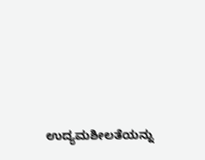ಉದ್ಯಮಶೀಲತೆಯನ್ನು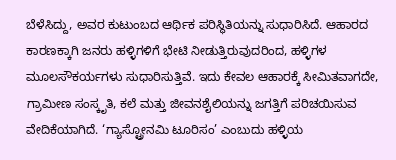ಬೆಳೆಸಿದ್ದು, ಅವರ ಕುಟುಂಬದ ಆರ್ಥಿಕ ಪರಿಸ್ಥಿತಿಯನ್ನು ಸುಧಾರಿಸಿದೆ. ಆಹಾರದ ಕಾರಣಕ್ಕಾಗಿ ಜನರು ಹಳ್ಳಿಗಳಿಗೆ ಭೇಟಿ ನೀಡುತ್ತಿರುವುದರಿಂದ, ಹಳ್ಳಿಗಳ ಮೂಲಸೌಕರ್ಯಗಳು ಸುಧಾರಿಸುತ್ತಿವೆ. ಇದು ಕೇವಲ ಆಹಾರಕ್ಕೆ ಸೀಮಿತವಾಗದೇ, ಗ್ರಾಮೀಣ ಸಂಸ್ಕೃತಿ, ಕಲೆ ಮತ್ತು ಜೀವನಶೈಲಿಯನ್ನು ಜಗತ್ತಿಗೆ ಪರಿಚಯಿಸುವ ವೇದಿಕೆಯಾಗಿದೆ. ‘ಗ್ಯಾಸ್ಟ್ರೋನಮಿ ಟೂರಿಸಂ’ ಎಂಬುದು ಹಳ್ಳಿಯ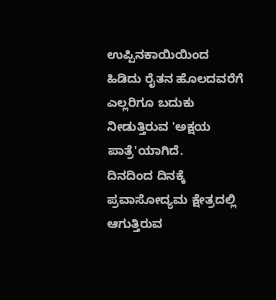ಉಪ್ಪಿನಕಾಯಿಯಿಂದ ಹಿಡಿದು ರೈತನ ಹೊಲದವರೆಗೆ ಎಲ್ಲರಿಗೂ ಬದುಕು ನೀಡುತ್ತಿರುವ 'ಅಕ್ಷಯ ಪಾತ್ರೆ'ಯಾಗಿದೆ.
ದಿನದಿಂದ ದಿನಕ್ಕೆ ಪ್ರವಾಸೋದ್ಯಮ ಕ್ಷೇತ್ರದಲ್ಲಿ ಆಗುತ್ತಿರುವ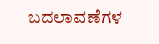ಬದಲಾವಣೆಗಳ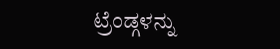ಟ್ರೆಂಡ್ಗಳನ್ನು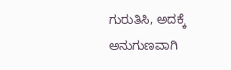ಗುರುತಿಸಿ, ಅದಕ್ಕೆ ಅನುಗುಣವಾಗಿ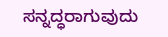ಸನ್ನದ್ಧರಾಗುವುದು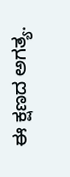ಈ ಕ್ಷಣದ ಅಗತ್ಯ.